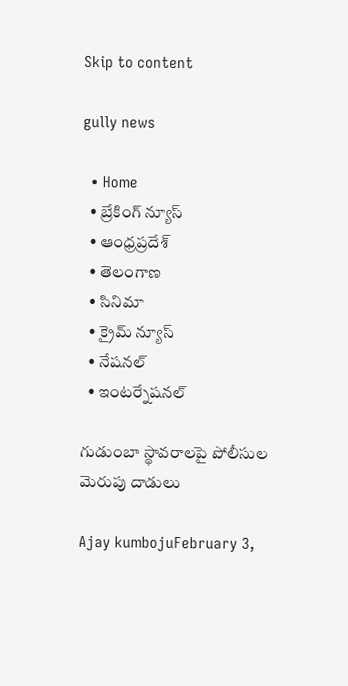Skip to content

gully news

  • Home
  • బ్రేకింగ్ న్యూస్
  • ఆంధ్రప్రదేశ్
  • తెలంగాణ
  • సినిమా
  • క్రైమ్ న్యూస్
  • నేషనల్
  • ఇంటర్నేషనల్

గుడుంబా స్థావరాలపై పోలీసుల మెరుపు దాడులు

Ajay kumbojuFebruary 3,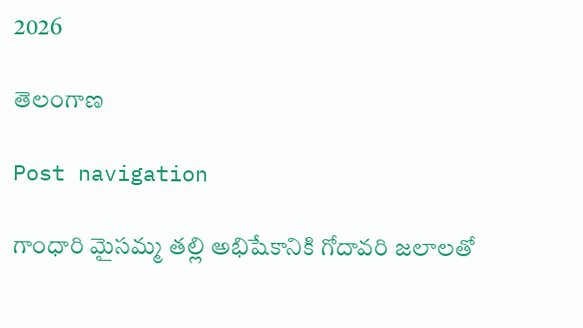2026

తెలంగాణ

Post navigation

గాంధారి మైసమ్మ తల్లి అభిషేకానికి గోదావరి జలాలతో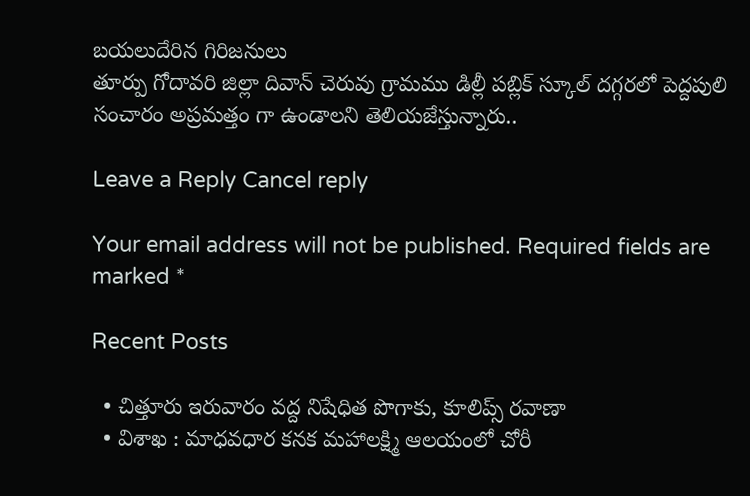బయలుదేరిన గిరిజనులు
తూర్పు గోదావరి జిల్లా దివాన్ చెరువు గ్రామము డిల్లీ పబ్లిక్ స్కూల్ దగ్గరలో పెద్దపులి సంచారం అప్రమత్తం గా ఉండాలని తెలియజేస్తున్నారు..

Leave a Reply Cancel reply

Your email address will not be published. Required fields are marked *

Recent Posts

  • చిత్తూరు ఇరువారం వద్ద నిషేధిత పొగాకు, కూలిప్స్ రవాణా
  • విశాఖ : మాధవధార కనక మహాలక్ష్మి ఆలయంలో చోరీ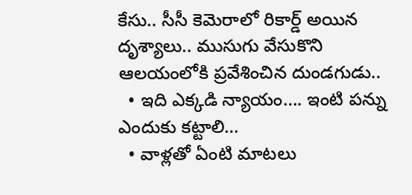కేసు.. సీసీ కెమెరాలో రికార్డ్ అయిన దృశ్యాలు.. ముసుగు వేసుకొని ఆలయంలోకి ప్రవేశించిన దుండగుడు..
  • ఇది ఎక్కడి న్యాయం…. ఇంటి పన్ను ఎందుకు కట్టాలి…
  • వాళ్లతో ఏంటి మాటలు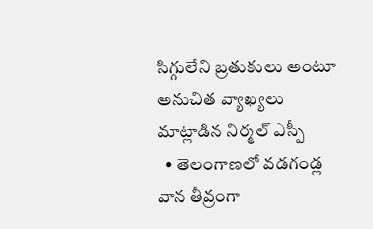సిగ్గులేని బ్రతుకులు అంటూ అనుచిత వ్యాఖ్యలు మాట్లాడిన నిర్మల్ ఎస్పీ
  • తెలంగాణలో వడగండ్ల వాన తీవ్రంగా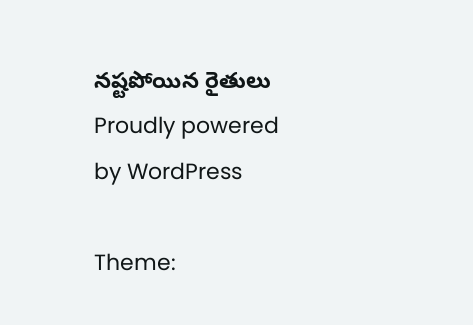నష్టపోయిన రైతులు
Proudly powered by WordPress

Theme: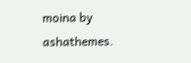moina by ashathemes.